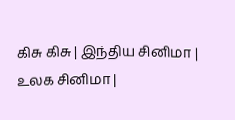கிசு கிசு | இ‌ந்‌திய ‌சி‌னிமா | உலக ‌சி‌னிமா |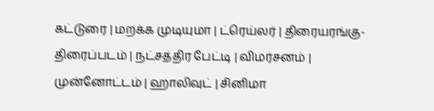க‌ட்டுரை | மற‌க்க முடி‌யுமா | ட்ரெ‌ய்ல‌ர் | திரையரங்கு-திரைப்படம் | நட்சத்திர பேட்டி | விமர்சனம் | மு‌ன்னோ‌ட்ட‌ம் | ஹாலிவுட் | சினிமா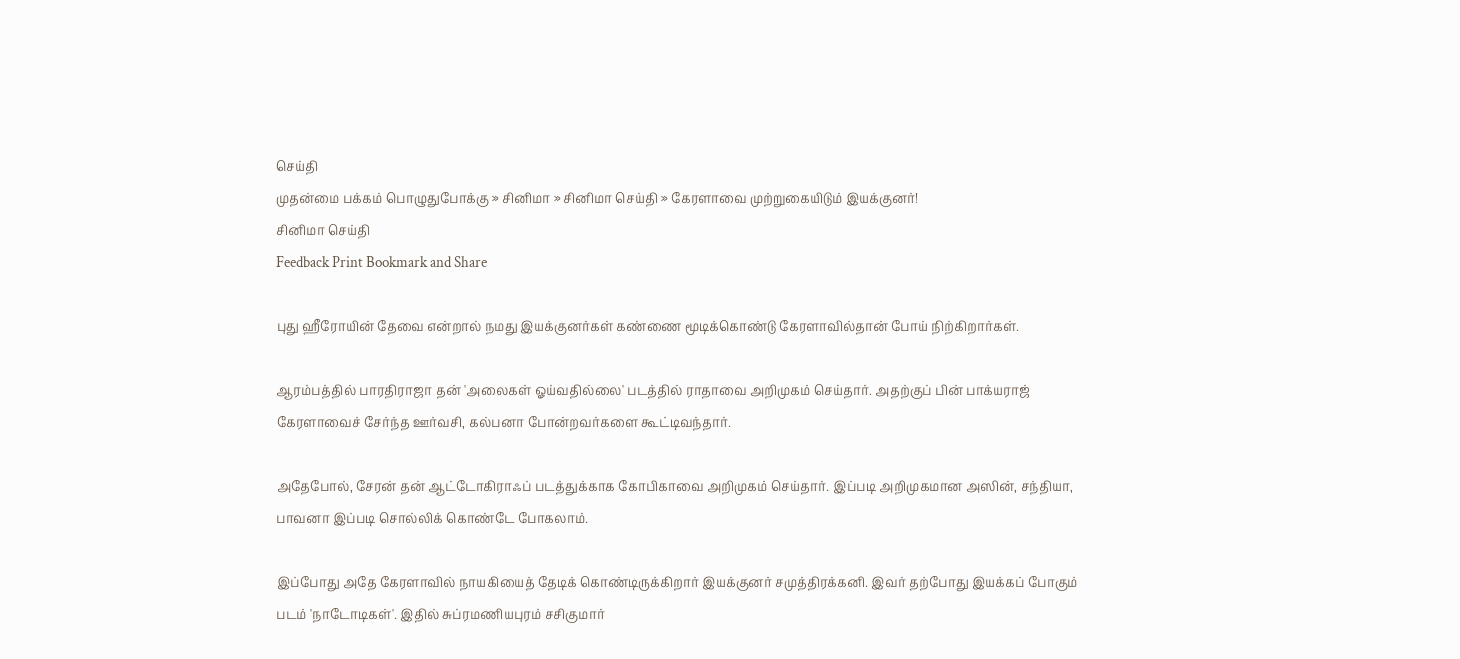செய்தி
முதன்மை பக்கம் பொழுதுபோக்கு » சினிமா » சினிமா செய்தி » கேரளாவை முற்றுகையிடும் இயக்குனர்!
சினிமா செய்தி
Feedback Print Bookmark and Share

புது ஹீரோயின் தேவை என்றால் நமது இயக்குனர்கள் கண்ணை மூடிக்கொண்டு கேரளாவில்தான் போய் நிற்கிறார்கள்.

ஆரம்பத்தில் பாரதிராஜா தன் 'அலைகள் ஓய்வதில்லை' படத்தில் ராதாவை அறிமுகம் செய்தார். அதற்குப் பின் பாக்யராஜ் கேரளாவைச் சேர்ந்த ஊர்வசி, கல்பனா போன்றவர்களை கூட்டிவந்தார்.

அதேபோல், சேரன் தன் ஆட்டோகிராஃப் படத்துக்காக கோபிகாவை அறிமுகம் செய்தார். இப்படி அறிமுகமான அஸின், சந்தியா, பாவனா இப்படி சொல்லிக் கொண்டே போகலாம்.

இப்போது அதே கேரளாவில் நாயகியைத் தேடிக் கொண்டிருக்கிறார் இயக்குனர் சமுத்திரக்கனி. இவர் தற்போது இயக்கப் போகும் படம் 'நாடோடிகள்'. இதில் சுப்ரமணியபுரம் சசிகுமார்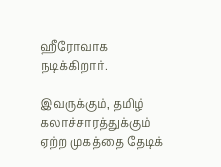ஹீரோவாக நடிக்கிறார்.

இவருக்கும், தமிழ் கலாச்சாரத்துக்கும் ஏற்ற முகத்தை தேடிக்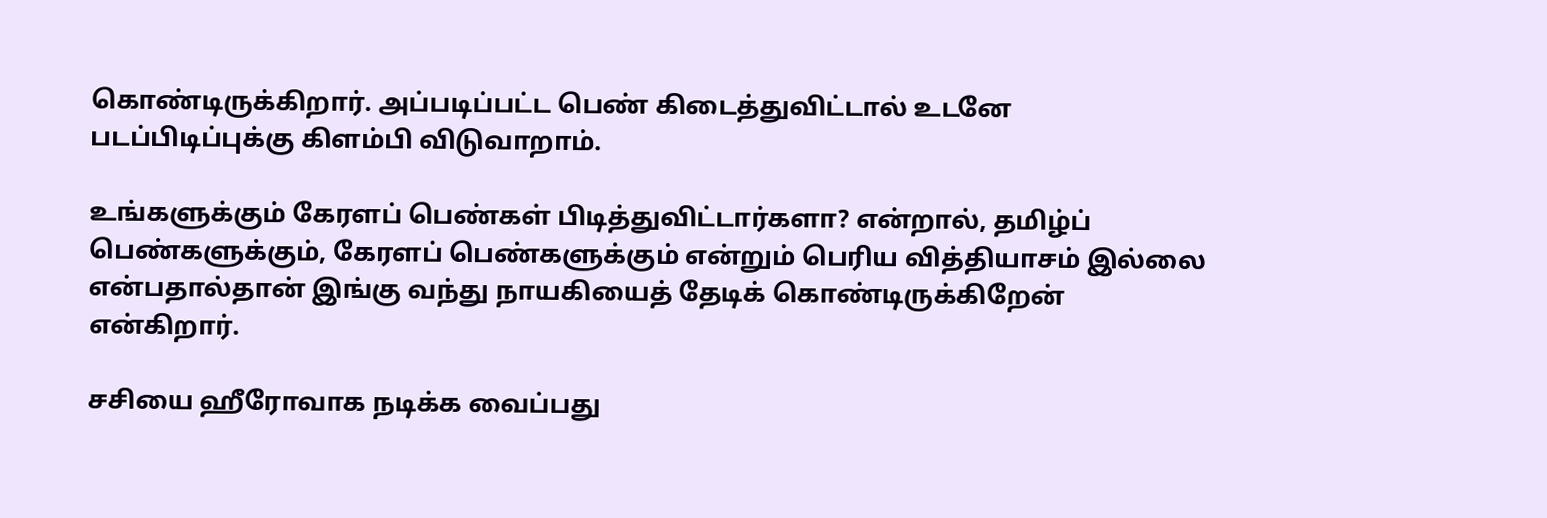கொண்டிருக்கிறார். அப்படிப்பட்ட பெண் கிடைத்துவிட்டால் உடனே படப்பிடிப்புக்கு கிளம்பி விடுவாறாம்.

உங்களுக்கும் கேரளப் பெண்கள் பிடித்துவிட்டார்களா? என்றால், தமிழ்ப் பெண்களுக்கும், கேரளப் பெண்களுக்கும் என்றும் பெரிய வித்தியாசம் இல்லை என்பதால்தான் இங்கு வந்து நாயகியைத் தேடிக் கொண்டிருக்கிறேன் என்கிறார்.

சசியை ஹீரோவாக நடிக்க வைப்பது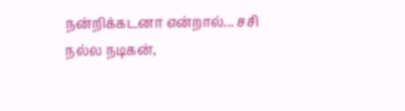நன்றிக்கடனா என்றால்... சசி நல்ல நடிகன்,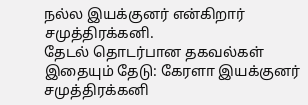நல்ல இயக்குனர் என்கிறார் சமுத்திரக்கனி.
தேட‌ல் தொட‌ர்பான தகவ‌ல்க‌ள்
இதையும் தேடு: கேரளா இயக்குனர் சமுத்திரக்கனி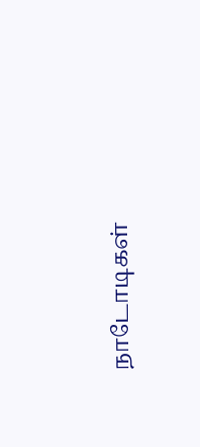நாடோடிகள்